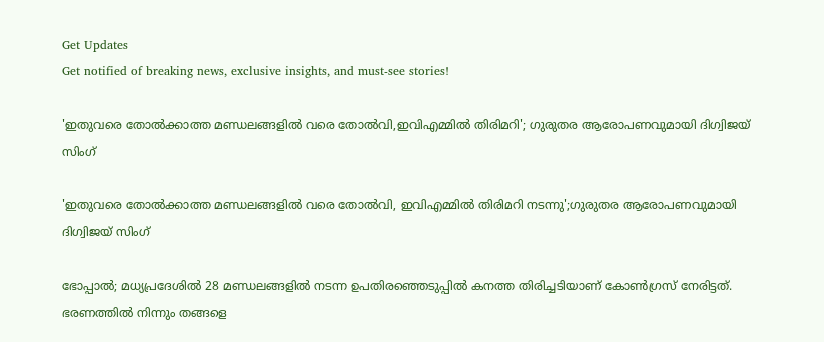Get Updates
Get notified of breaking news, exclusive insights, and must-see stories!

'ഇതുവരെ തോൽക്കാത്ത മണ്ഡലങ്ങളിൽ വരെ തോൽവി,ഇവിഎമ്മിൽ തിരിമറി'; ഗുരുതര ആരോപണവുമായി ദിഗ്വിജയ് സിംഗ്

'ഇതുവരെ തോൽക്കാത്ത മണ്ഡലങ്ങളിൽ വരെ തോൽവി, ഇവിഎമ്മിൽ തിരിമറി നടന്നു';ഗുരുതര ആരോപണവുമായി ദിഗ്വിജയ് സിംഗ്

ഭോപ്പാൽ; മധ്യപ്രദേശിൽ 28 മണ്ഡലങ്ങളിൽ നടന്ന ഉപതിരഞ്ഞെടുപ്പിൽ കനത്ത തിരിച്ചടിയാണ് കോൺഗ്രസ് നേരിട്ടത്. ഭരണത്തിൽ നിന്നും തങ്ങളെ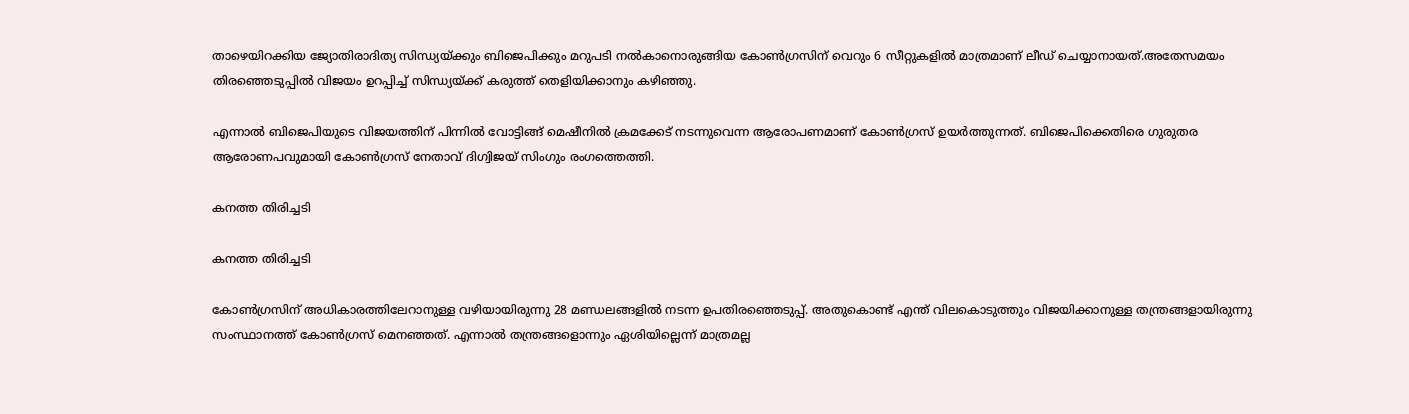താഴെയിറക്കിയ ജ്യോതിരാദിത്യ സിന്ധ്യയ്ക്കും ബിജെപിക്കും മറുപടി നൽകാനൊരുങ്ങിയ കോൺഗ്രസിന് വെറും 6 സീറ്റുകളിൽ മാത്രമാണ് ലീഡ് ചെയ്യാനായത്.അതേസമയം തിരഞ്ഞെടുപ്പിൽ വിജയം ഉറപ്പിച്ച് സിന്ധ്യയ്ക്ക് കരുത്ത് തെളിയിക്കാനും കഴിഞ്ഞു.

എന്നാൽ ബിജെപിയുടെ വിജയത്തിന് പിന്നിൽ വോട്ടിങ്ങ് മെഷീനിൽ ക്രമക്കേട് നടന്നുവെന്ന ആരോപണമാണ് കോൺഗ്രസ് ഉയർത്തുന്നത്. ബിജെപിക്കെതിരെ ഗുരുതര ആരോണപവുമായി കോൺഗ്രസ് നേതാവ് ദിഗ്വിജയ് സിംഗും രംഗത്തെത്തി.

കനത്ത തിരിച്ചടി

കനത്ത തിരിച്ചടി

കോൺഗ്രസിന് അധികാരത്തിലേറാനുള്ള വഴിയായിരുന്നു 28 മണ്ഡലങ്ങളിൽ നടന്ന ഉപതിരഞ്ഞെടുപ്പ്. അതുകൊണ്ട് എന്ത് വിലകൊടുത്തും വിജയിക്കാനുള്ള തന്ത്രങ്ങളായിരുന്നു സംസ്ഥാനത്ത് കോൺഗ്രസ് മെനഞ്ഞത്. എന്നാൽ തന്ത്രങ്ങളൊന്നും ഏശിയില്ലെന്ന് മാത്രമല്ല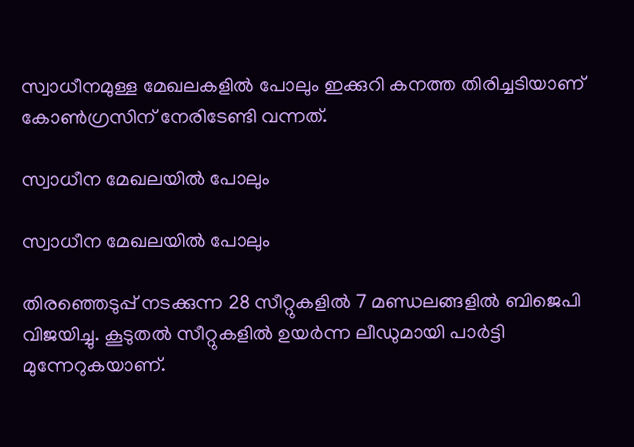സ്വാധീനമുള്ള മേഖലകളിൽ പോലും ഇക്കുറി കനത്ത തിരിച്ചടിയാണ് കോൺഗ്രസിന് നേരിടേണ്ടി വന്നത്.

സ്വാധീന മേഖലയിൽ പോലും

സ്വാധീന മേഖലയിൽ പോലും

തിരഞ്ഞെടുപ്പ് നടക്കുന്ന 28 സീറ്റുകളില്‍ 7 മണ്ഡലങ്ങളിൽ ബിജെപി വിജയിച്ചു. കൂടുതൽ സീറ്റുകളിൽ ഉയർന്ന ലീഡുമായി പാർട്ടി മുന്നേറുകയാണ്.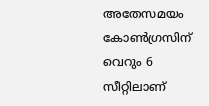അതേസമയം കോൺഗ്രസിന് വെറും 6 സീറ്റിലാണ്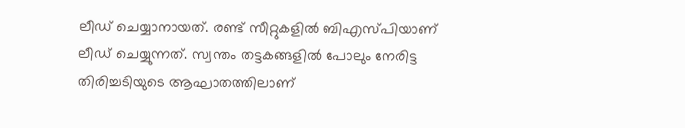ലീഡ് ചെയ്യാനായത്. രണ്ട് സീറ്റുകളിൽ ബിഎസ്പിയാണ് ലീഡ് ചെയ്യുന്നത്. സ്വന്തം തട്ടകങ്ങളിൽ പോലും നേരിട്ട തിരിച്ചടിയുടെ ആഘാതത്തിലാണ്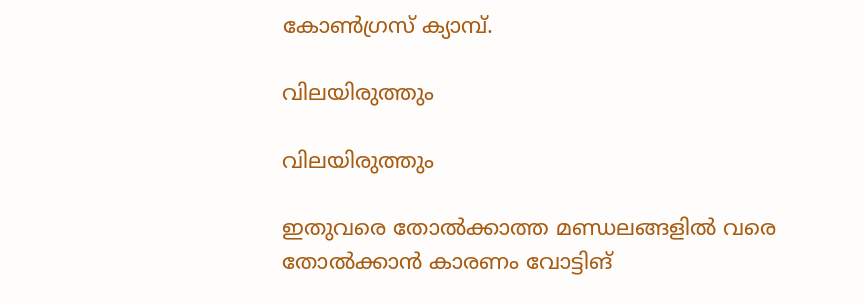കോൺഗ്രസ് ക്യാമ്പ്.

വിലയിരുത്തും

വിലയിരുത്തും

ഇതുവരെ തോൽക്കാത്ത മണ്ഡലങ്ങളിൽ വരെ തോൽക്കാൻ കാരണം വോട്ടിങ്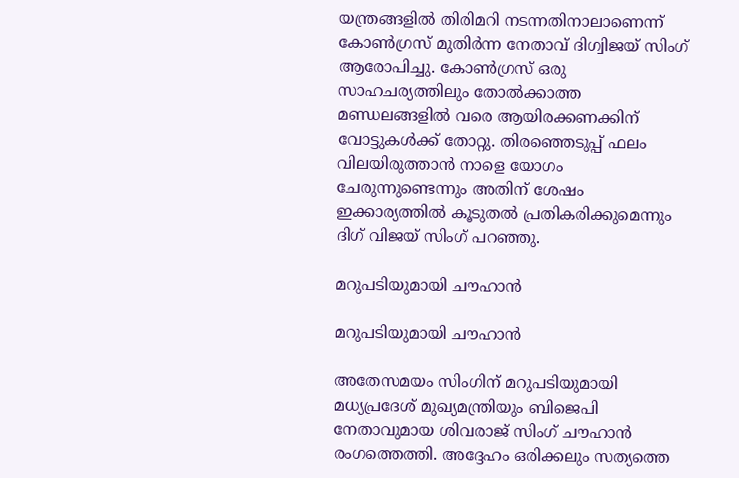യന്ത്രങ്ങളിൽ തിരിമറി നടന്നതിനാലാണെന്ന് കോൺഗ്രസ് മുതിർന്ന നേതാവ് ദിഗ്വിജയ് സിംഗ് ആരോപിച്ചു. കോണ്‍ഗ്രസ് ഒരു സാഹചര്യത്തിലും തോല്‍ക്കാത്ത മണ്ഡലങ്ങളില്‍ വരെ ആയിരക്കണക്കിന് വോട്ടുകള്‍ക്ക് തോറ്റു. തിരഞ്ഞെടുപ്പ് ഫലം വിലയിരുത്താന്‍ നാളെ യോഗം ചേരുന്നുണ്ടെന്നും അതിന് ശേഷം ഇക്കാര്യത്തില്‍ കൂടുതല്‍ പ്രതികരിക്കുമെന്നും ദിഗ് വിജയ് സിംഗ് പറഞ്ഞു.

മറുപടിയുമായി ചൗഹാൻ

മറുപടിയുമായി ചൗഹാൻ

അതേസമയം സിംഗിന് മറുപടിയുമായി മധ്യപ്രദേശ് മുഖ്യമന്ത്രിയും ബിജെപി നേതാവുമായ ശിവരാജ് സിംഗ് ചൗഹാൻ രംഗത്തെത്തി. അദ്ദേഹം ഒരിക്കലും സത്യത്തെ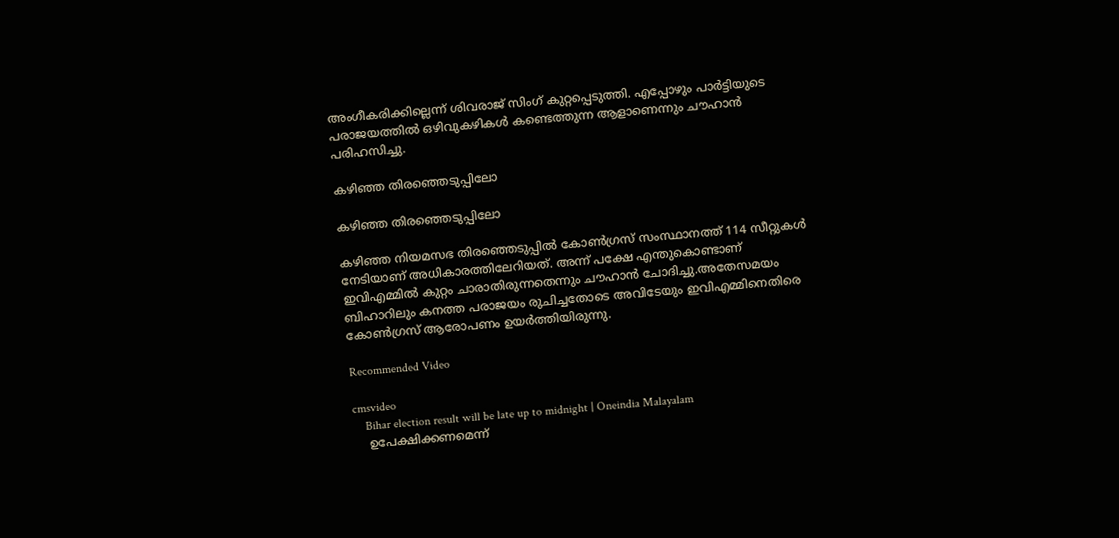അംഗീകരിക്കില്ലെന്ന് ശിവരാജ് സിംഗ് കുറ്റപ്പെടുത്തി. എപ്പോഴും പാർട്ടിയുടെ പരാജയത്തിൽ ഒഴിവുകഴികൾ കണ്ടെത്തുന്ന ആളാണെന്നും ചൗഹാൻ പരിഹസിച്ചു.

കഴിഞ്ഞ തിരഞ്ഞെടുപ്പിലോ

കഴിഞ്ഞ തിരഞ്ഞെടുപ്പിലോ

കഴിഞ്ഞ നിയമസഭ തിരഞ്ഞെടുപ്പിൽ കോൺഗ്രസ് സംസ്ഥാനത്ത് 114 സീറ്റുകൾ നേടിയാണ് അധികാരത്തിലേറിയത്. അന്ന് പക്ഷേ എന്തുകൊണ്ടാണ് ഇവിഎമ്മിൽ കുറ്റം ചാരാതിരുന്നതെന്നും ചൗഹാൻ ചോദിച്ചു.അതേസമയം ബിഹാറിലും കനത്ത പരാജയം രുചിച്ചതോടെ അവിടേയും ഇവിഎമ്മിനെതിരെ കോൺഗ്രസ് ആരോപണം ഉയർത്തിയിരുന്നു.

Recommended Video

cmsvideo
    Bihar election result will be late up to midnight | Oneindia Malayalam
    ഉപേക്ഷിക്കണമെന്ന്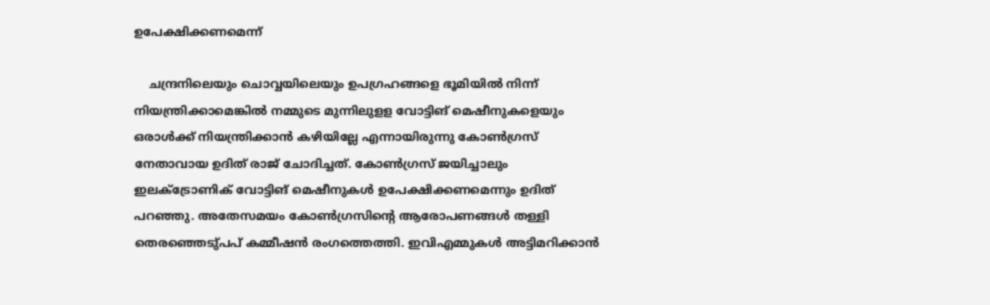ഉപേക്ഷിക്കണമെന്ന്

    ചന്ദ്രനിലെയും ചൊവ്വയിലെയും ഉപഗ്രഹങ്ങളെ ഭൂമിയില്‍ നിന്ന് നിയന്ത്രിക്കാമെങ്കില്‍ നമ്മുടെ മുന്നിലുളള വോട്ടിങ് മെഷീനുകളെയും ഒരാള്‍ക്ക് നിയന്ത്രിക്കാന്‍ കഴിയില്ലേ എന്നായിരുന്നു കോൺഗ്രസ് നേതാവായ ഉദിത് രാജ് ചോദിച്ചത്. കോണ്‍ഗ്രസ് ജയിച്ചാലും ഇലക്ട്രോണിക് വോട്ടിങ് മെഷീനുകള്‍ ഉപേക്ഷിക്കണമെന്നും ഉദിത് പറഞ്ഞു. അതേസമയം കോൺഗ്രസിന്റെ ആരോപണങ്ങൾ തള്ളി തെരഞ്ഞെടു്പപ് കമ്മീഷൻ രംഗത്തെത്തി. ഇവിഎമ്മുകള്‍ അട്ടിമറിക്കാന്‍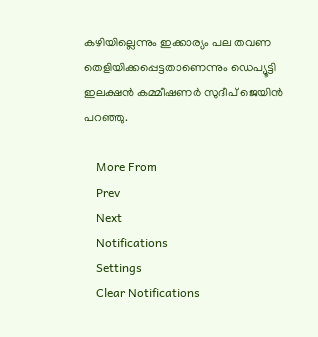കഴിയില്ലെന്നും ഇക്കാര്യം പല തവണ തെളിയിക്കപ്പെട്ടതാണെന്നും ഡെപ്യൂട്ടി ഇലക്ഷന്‍ കമ്മീഷണര്‍ സുദീപ് ജെയിന്‍ പറഞ്ഞു.

    More From
    Prev
    Next
    Notifications
    Settings
    Clear Notifications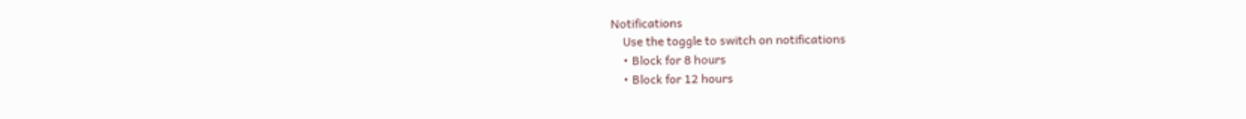Notifications
    Use the toggle to switch on notifications
    • Block for 8 hours
    • Block for 12 hours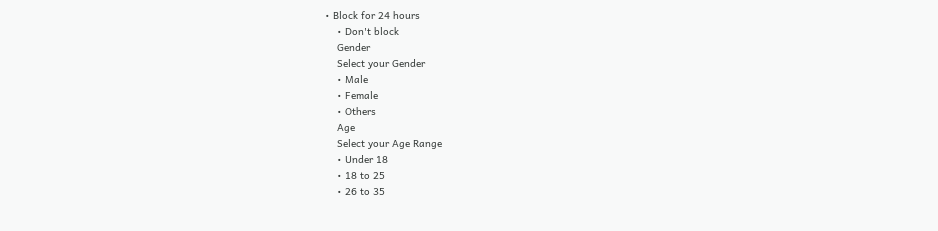• Block for 24 hours
    • Don't block
    Gender
    Select your Gender
    • Male
    • Female
    • Others
    Age
    Select your Age Range
    • Under 18
    • 18 to 25
    • 26 to 35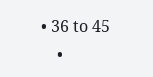• 36 to 45
    •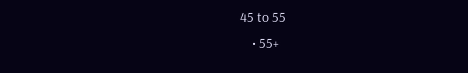45 to 55
    • 55+